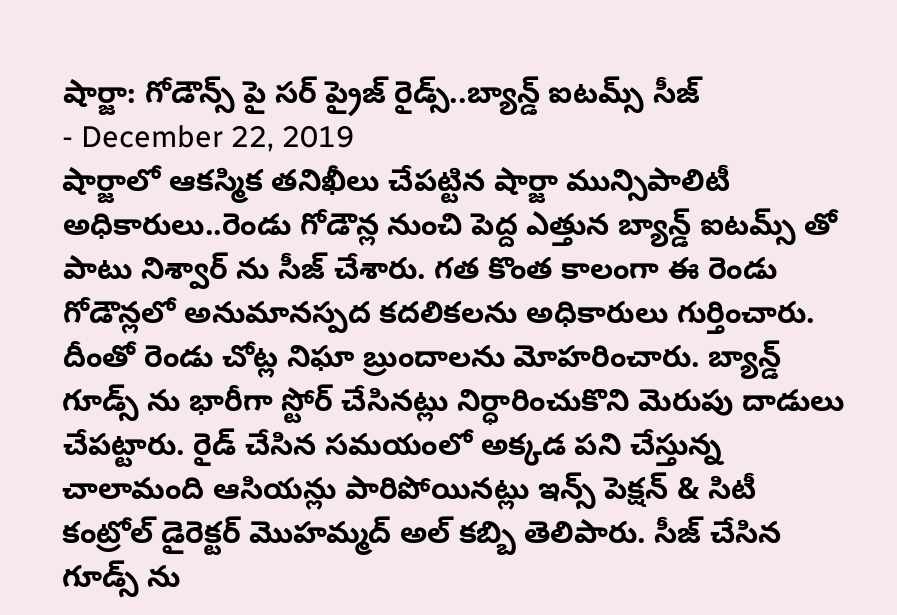షార్జా: గోడౌన్స్ పై సర్ ప్రైజ్ రైడ్స్..బ్యాన్డ్ ఐటమ్స్ సీజ్
- December 22, 2019
షార్జాలో ఆకస్మిక తనిఖీలు చేపట్టిన షార్జా మున్సిపాలిటీ అధికారులు..రెండు గోడౌన్ల నుంచి పెద్ద ఎత్తున బ్యాన్డ్ ఐటమ్స్ తో పాటు నిశ్వార్ ను సీజ్ చేశారు. గత కొంత కాలంగా ఈ రెండు గోడౌన్లలో అనుమానస్పద కదలికలను అధికారులు గుర్తించారు. దీంతో రెండు చోట్ల నిఘా బ్రుందాలను మోహరించారు. బ్యాన్డ్ గూడ్స్ ను భారీగా స్టోర్ చేసినట్లు నిర్ధారించుకొని మెరుపు దాడులు చేపట్టారు. రైడ్ చేసిన సమయంలో అక్కడ పని చేస్తున్న చాలామంది ఆసియన్లు పారిపోయినట్లు ఇన్స్ పెక్షన్ & సిటీ కంట్రోల్ డైరెక్టర్ మొహమ్మద్ అల్ కబ్బి తెలిపారు. సీజ్ చేసిన గూడ్స్ ను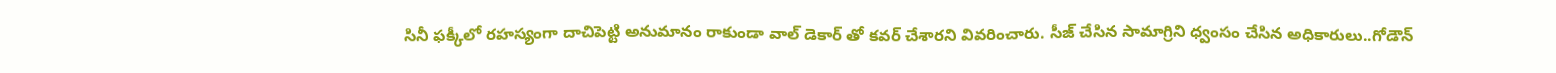సినీ ఫక్కీలో రహస్యంగా దాచిపెట్టి అనుమానం రాకుండా వాల్ డెకార్ తో కవర్ చేశారని వివరించారు. సీజ్ చేసిన సామాగ్రిని ధ్వంసం చేసిన అధికారులు..గోడౌన్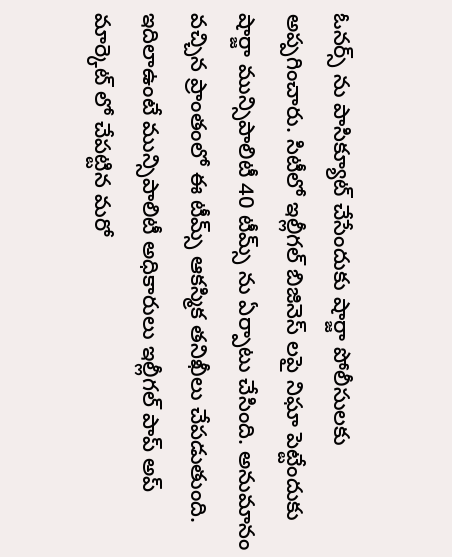ఓనర్స్ ను పాసిక్యూట్ చేసేందుకు షార్జా పోలీసులకు అప్పగించారు. సిటీలో ఇల్లీగల్ బిజినెస్ లపై నిఘా పెట్టేందుకు షార్జా మున్సిపాలిటీ 40 టీమ్స్ ను ఏర్పాటు చేసింది. అనుమానం వచ్చిన ప్రాంతంలో ఈ టీమ్స్ ఆకస్మిక తనిఖీలు చేపడుతుంది. ఇదిలాఉంటే మున్సిపాలిటీ అధికారులు ఇల్లీగల్ పాప్ అప్ మార్కెట్ లో చేపట్టిన మరో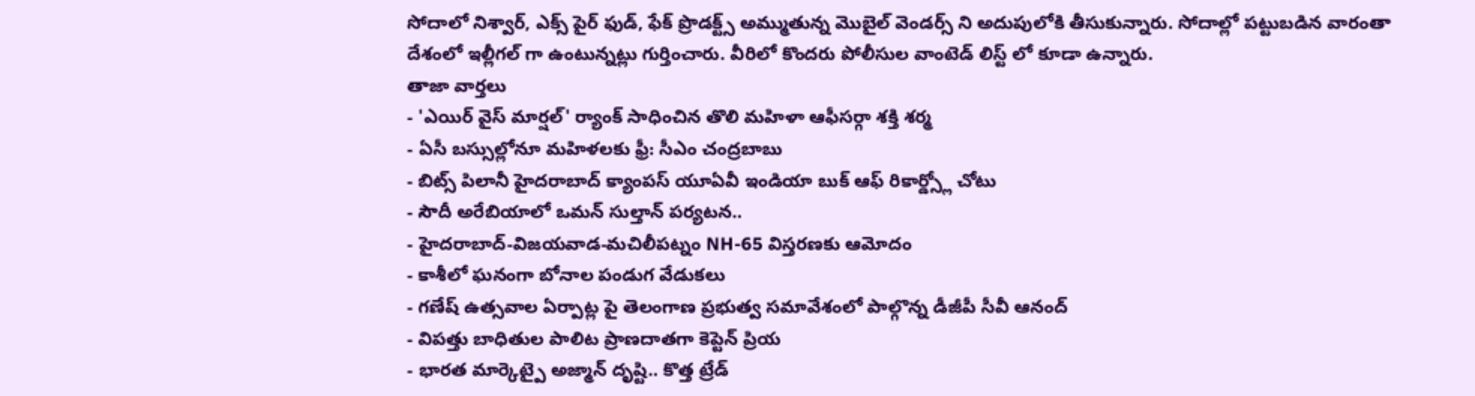సోదాలో నిశ్వార్, ఎక్స్ పైర్ ఫుడ్, ఫేక్ ప్రొడక్ట్స్ అమ్ముతున్న మొబైల్ వెండర్స్ ని అదుపులోకి తీసుకున్నారు. సోదాల్లో పట్టుబడిన వారంతా దేశంలో ఇల్లీగల్ గా ఉంటున్నట్లు గుర్తించారు. వీరిలో కొందరు పోలీసుల వాంటెడ్ లిస్ట్ లో కూడా ఉన్నారు.
తాజా వార్తలు
- 'ఎయిర్ వైస్ మార్షల్' ర్యాంక్ సాధించిన తొలి మహిళా ఆఫీసర్గా శక్తి శర్మ
- ఏసీ బస్సుల్లోనూ మహిళలకు ఫ్రీ: సీఎం చంద్రబాబు
- బిట్స్ పిలానీ హైదరాబాద్ క్యాంపస్ యూఏవీ ఇండియా బుక్ ఆఫ్ రికార్డ్స్లో చోటు
- సౌదీ అరేబియాలో ఒమన్ సుల్తాన్ పర్యటన..
- హైదరాబాద్-విజయవాడ-మచిలీపట్నం NH-65 విస్తరణకు ఆమోదం
- కాశీలో ఘనంగా బోనాల పండుగ వేడుకలు
- గణేష్ ఉత్సవాల ఏర్పాట్ల పై తెలంగాణ ప్రభుత్వ సమావేశంలో పాల్గొన్న డీజీపీ సీవీ ఆనంద్
- విపత్తు బాధితుల పాలిట ప్రాణదాతగా కెప్టెన్ ప్రియ
- భారత మార్కెట్పై అజ్మాన్ దృష్టి.. కొత్త ట్రేడ్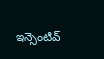ఇన్సెంటివ్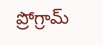ప్రోగ్రామ్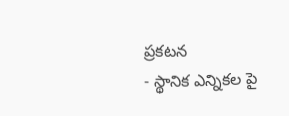ప్రకటన
- స్థానిక ఎన్నికల పై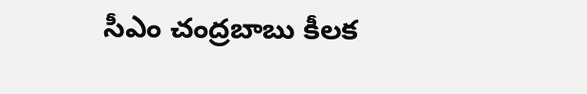సీఎం చంద్రబాబు కీలక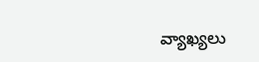వ్యాఖ్యలు